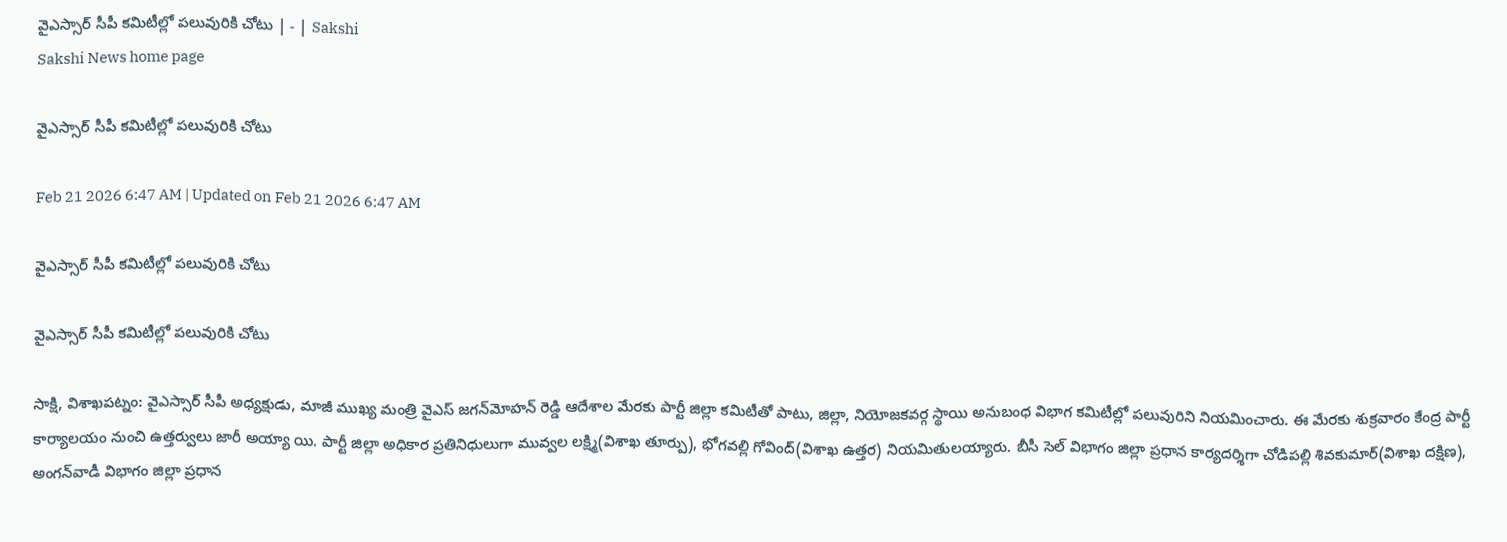వైఎస్సార్‌ సీపీ కమిటీల్లో పలువురికి చోటు | - | Sakshi
Sakshi News home page

వైఎస్సార్‌ సీపీ కమిటీల్లో పలువురికి చోటు

Feb 21 2026 6:47 AM | Updated on Feb 21 2026 6:47 AM

వైఎస్సార్‌ సీపీ కమిటీల్లో పలువురికి చోటు

వైఎస్సార్‌ సీపీ కమిటీల్లో పలువురికి చోటు

సాక్షి, విశాఖపట్నం: వైఎస్సార్‌ సీపీ అధ్యక్షుడు, మాజీ ముఖ్య మంత్రి వైఎస్‌ జగన్‌మోహన్‌ రెడ్డి ఆదేశాల మేరకు పార్టీ జిల్లా కమిటీతో పాటు, జిల్లా, నియోజకవర్గ స్థాయి అనుబంధ విభాగ కమిటీల్లో పలువురిని నియమించారు. ఈ మేరకు శుక్రవారం కేంద్ర పార్టీ కార్యాలయం నుంచి ఉత్తర్వులు జారీ అయ్యా యి. పార్టీ జిల్లా అధికార ప్రతినిధులుగా మువ్వల లక్ష్మి(విశాఖ తూర్పు), భోగవల్లి గోవింద్‌(విశాఖ ఉత్తర) నియమితులయ్యారు. బీసీ సెల్‌ విభాగం జిల్లా ప్రధాన కార్యదర్శిగా చోడిపల్లి శివకుమార్‌(విశాఖ దక్షిణ), అంగన్‌వాడీ విభాగం జిల్లా ప్రధాన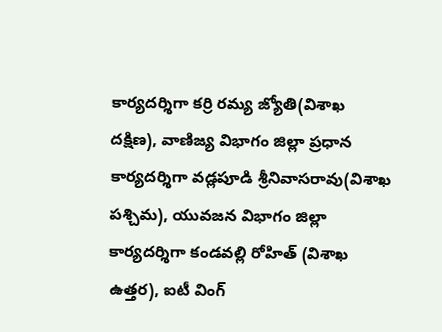కార్యదర్శిగా కర్రి రమ్య జ్యోతి(విశాఖ దక్షిణ), వాణిజ్య విభాగం జిల్లా ప్రధాన కార్యదర్శిగా వడ్లపూడి శ్రీనివాసరావు(విశాఖ పశ్చిమ), యువజన విభాగం జిల్లా కార్యదర్శిగా కండవల్లి రోహిత్‌ (విశాఖ ఉత్తర), ఐటీ వింగ్‌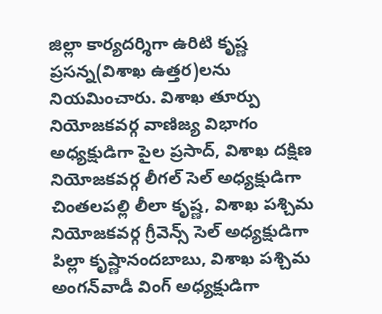జిల్లా కార్యదర్శిగా ఉరిటి కృష్ణ ప్రసన్న(విశాఖ ఉత్తర)లను నియమించారు. విశాఖ తూర్పు నియోజకవర్గ వాణిజ్య విభాగం అధ్యక్షుడిగా పైల ప్రసాద్‌, విశాఖ దక్షిణ నియోజకవర్గ లీగల్‌ సెల్‌ అధ్యక్షుడిగా చింతలపల్లి లీలా కృష్ణ, విశాఖ పశ్చిమ నియోజకవర్గ గ్రీవెన్స్‌ సెల్‌ అధ్యక్షుడిగా పిల్లా కృష్ణానందబాబు, విశాఖ పశ్చిమ అంగన్‌వాడీ వింగ్‌ అధ్యక్షుడిగా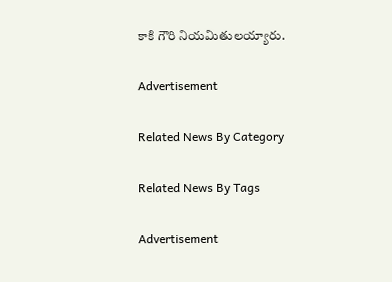కాకి గౌరి నియమితులయ్యారు.

Advertisement

Related News By Category

Related News By Tags

Advertisement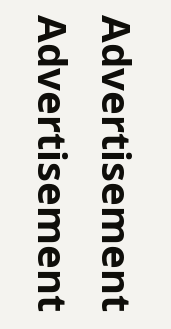Advertisement
Advertisement